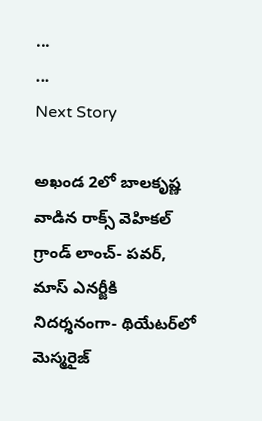...
...
Next Story

అఖండ 2లో బాలకృష్ణ వాడిన రాక్స్ వెహికల్ గ్రాండ్ లాంచ్- పవర్, మాస్ ఎనర్జీకి నిదర్శనంగా- థియేటర్‌లో మెస్మరైజ్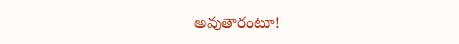అవుతారంటూ!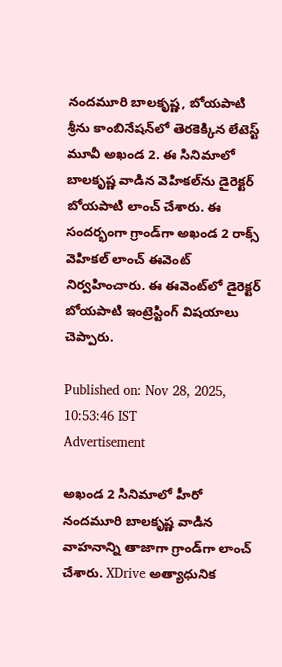నందమూరి బాలకృష్ణ, బోయపాటి శ్రీను కాంబినేషన్‌లో తెరకెక్కిన లేటెస్ట్ మూవీ అఖండ 2. ఈ సినిమాలో బాలకృష్ణ వాడిన వెహికల్‌ను డైరెక్టర్ బోయపాటి లాంచ్ చేశారు. ఈ సందర్భంగా గ్రాండ్‌గా అఖండ 2 రాక్స్ వెహికల్ లాంచ్ ఈవెంట్ నిర్వహించారు. ఈ ఈవెంట్‌లో డైరెక్టర్ బోయపాటి ఇంట్రెస్టింగ్ విషయాలు చెప్పారు.

Published on: Nov 28, 2025, 10:53:46 IST
Advertisement

అఖండ 2 సినిమాలో హీరో నందమూరి బాలకృష్ణ వాడిన వాహనాన్ని తాజాగా గ్రాండ్‌గా లాంచ్ చేశారు. XDrive అత్యాధునిక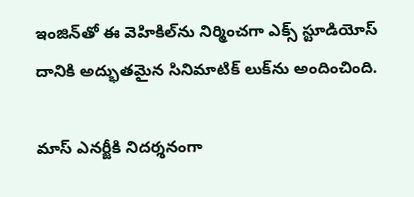ఇంజిన్‌తో ఈ వెహికిల్‌ను నిర్మించగా ఎక్స్ స్టూడియోస్ దానికి అద్భుతమైన సినిమాటిక్ లుక్‌ను అందించింది.

మాస్ ఎనర్జీకి నిదర్శనంగా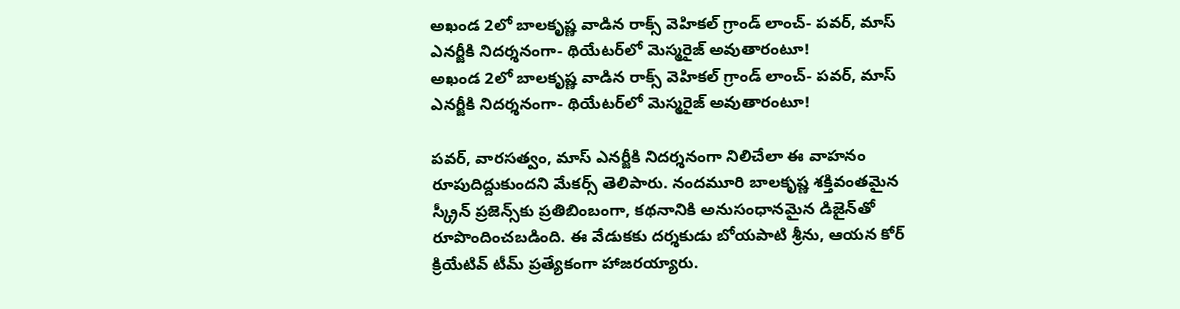అఖండ 2లో బాలకృష్ణ వాడిన రాక్స్ వెహికల్ గ్రాండ్ లాంచ్- పవర్, మాస్ ఎనర్జీకి నిదర్శనంగా- థియేటర్‌లో మెస్మరైజ్ అవుతారంటూ!
అఖండ 2లో బాలకృష్ణ వాడిన రాక్స్ వెహికల్ గ్రాండ్ లాంచ్- పవర్, మాస్ ఎనర్జీకి నిదర్శనంగా- థియేటర్‌లో మెస్మరైజ్ అవుతారంటూ!

పవర్, వారసత్వం, మాస్ ఎనర్జీకి నిదర్శనంగా నిలిచేలా ఈ వాహనం రూపుదిద్దుకుందని మేకర్స్ తెలిపారు. నందమూరి బాలకృష్ణ శక్తివంతమైన స్క్రీన్ ప్రజెన్స్‌కు ప్రతిబింబంగా, కథనానికి అనుసంధానమైన డిజైన్‌తో రూపొందించబడింది. ఈ వేడుకకు దర్శకుడు బోయపాటి శ్రీను, ఆయన కోర్ క్రియేటివ్ టీమ్ ప్రత్యేకంగా హాజరయ్యారు.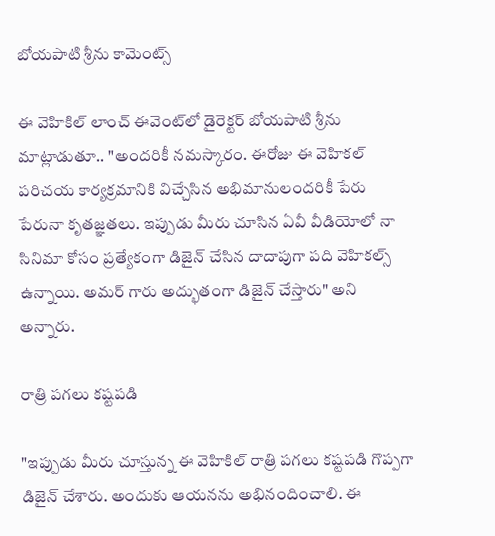బోయపాటి శ్రీను కామెంట్స్

ఈ వెహికిల్ లాంచ్ ఈవెంట్‌లో డైరెక్టర్ బోయపాటి శ్రీను మాట్లాడుతూ.. "అందరికీ నమస్కారం. ఈరోజు ఈ వెహికల్ పరిచయ కార్యక్రమానికి విచ్చేసిన అభిమానులందరికీ పేరు పేరునా కృతజ్ఞతలు. ఇప్పుడు మీరు చూసిన ఏవీ వీడియోలో నా సినిమా కోసం ప్రత్యేకంగా డిజైన్ చేసిన దాదాపుగా పది వెహికల్స్ ఉన్నాయి. అమర్ గారు అద్భుతంగా డిజైన్ చేస్తారు" అని అన్నారు.

రాత్రి పగలు కష్టపడి

"ఇప్పుడు మీరు చూస్తున్న ఈ వెహికిల్ రాత్రి పగలు కష్టపడి గొప్పగా డిజైన్ చేశారు. అందుకు ఆయనను అభినందించాలి. ఈ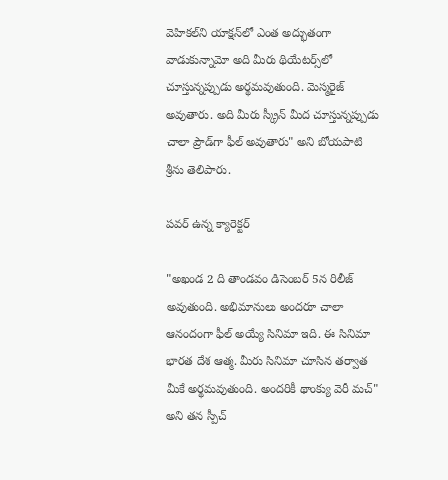వెహికల్‌ని యాక్షన్‌లో ఎంత అద్భుతంగా వాడుకున్నామో అది మీరు థియేటర్స్‌లో చూస్తున్నప్పుడు అర్థమవుతుంది. మెస్మరైజ్ అవుతారు. అది మీరు స్క్రీన్ మీద చూస్తున్నప్పుడు చాలా ప్రౌడ్‌గా ఫీల్ అవుతారు" అని బోయపాటి శ్రీను తెలిపారు.

పవర్ ఉన్న క్యారెక్టర్

"అఖండ 2 ది తాండవం డిసెంబర్ 5న రిలీజ్ అవుతుంది. అభిమానులు అందరూ చాలా ఆనందంగా ఫీల్ అయ్యే సినిమా ఇది. ఈ సినిమా భారత దేశ ఆత్మ. మీరు సినిమా చూసిన తర్వాత మీకే అర్థమవుతుంది. అందరికీ థాంక్యు వెరీ మచ్" అని తన స్పీచ్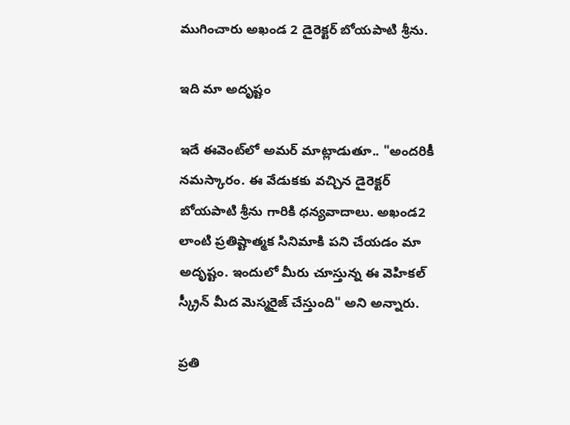ముగించారు అఖండ 2 డైరెక్టర్ బోయపాటి శ్రీను.

ఇది మా అదృష్టం

ఇదే ఈవెంట్‌లో అమర్ మాట్లాడుతూ.. "అందరికీ నమస్కారం. ఈ వేడుకకు వచ్చిన డైరెక్టర్ బోయపాటి శ్రీను గారికి ధన్యవాదాలు. అఖండ2 లాంటి ప్రతిష్టాత్మక సినిమాకి పని చేయడం మా అదృష్టం. ఇందులో మీరు చూస్తున్న ఈ వెహికల్ స్క్రీన్ మీద మెస్మరైజ్ చేస్తుంది" అని అన్నారు.

ప్రతి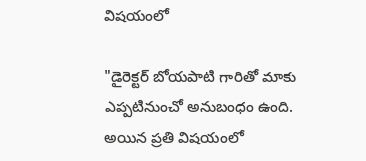విషయంలో

"డైరెక్టర్ బోయపాటి గారితో మాకు ఎప్పటినుంచో అనుబంధం ఉంది. అయిన ప్రతి విషయంలో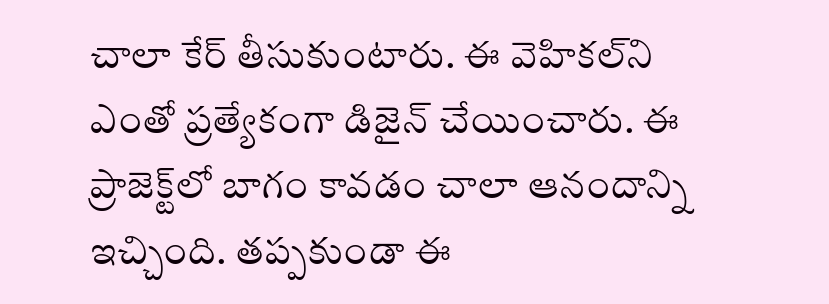చాలా కేర్ తీసుకుంటారు. ఈ వెహికల్‌ని ఎంతో ప్రత్యేకంగా డిజైన్ చేయించారు. ఈ ప్రాజెక్ట్‌లో బాగం కావడం చాలా ఆనందాన్ని ఇచ్చింది. తప్పకుండా ఈ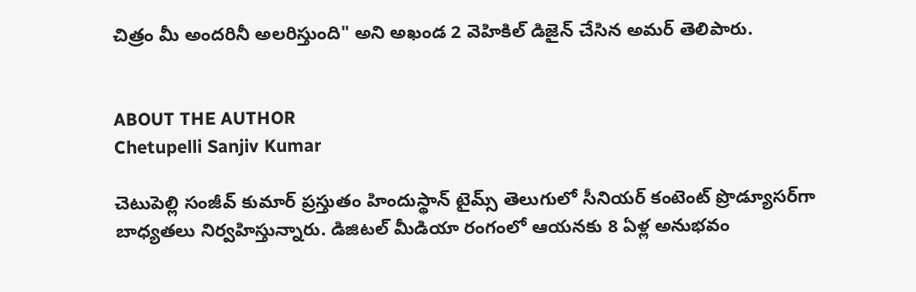చిత్రం మీ అందరినీ అలరిస్తుంది" అని అఖండ 2 వెహికిల్ డిజైన్ చేసిన అమర్ తెలిపారు.


ABOUT THE AUTHOR
Chetupelli Sanjiv Kumar

చెటుపెల్లి సంజీవ్ కుమార్ ప్రస్తుతం హిందుస్థాన్ టైమ్స్ తెలుగులో సీనియర్ కంటెంట్ ప్రొడ్యూసర్‌గా బాధ్యతలు నిర్వహిస్తున్నారు. డిజిటల్ మీడియా రంగంలో ఆయనకు 8 ఏళ్ల అనుభవం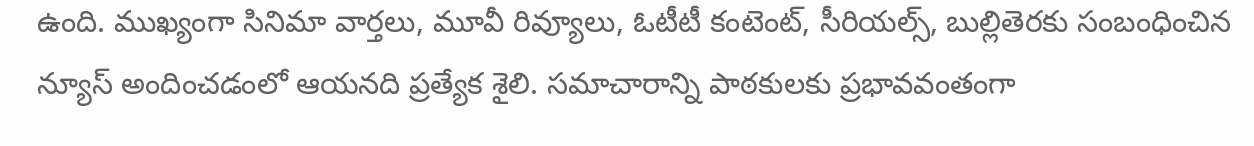ఉంది. ముఖ్యంగా సినిమా వార్తలు, మూవీ రివ్యూలు, ఓటీటీ కంటెంట్, సీరియల్స్, బుల్లితెరకు సంబంధించిన న్యూస్ అందించడంలో ఆయనది ప్రత్యేక శైలి. సమాచారాన్ని పాఠకులకు ప్రభావవంతంగా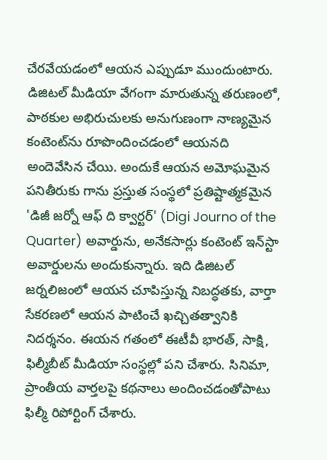చేరవేయడంలో ఆయన ఎప్పుడూ ముందుంటారు. డిజిటల్ మీడియా వేగంగా మారుతున్న తరుణంలో, పాఠకుల అభిరుచులకు అనుగుణంగా నాణ్యమైన కంటెంట్‌ను రూపొందించడంలో ఆయనది అందెవేసిన చేయి. అందుకే ఆయన అమోఘమైన పనితీరుకు గాను ప్రస్తుత సంస్థలో ప్రతిష్టాత్మకమైన 'డిజీ జర్నో ఆఫ్ ది క్వార్టర్' (Digi Journo of the Quarter) అవార్డును, అనేకసార్లు కంటెంట్ ఇన్‌స్టా అవార్డులను అందుకున్నారు. ఇది డిజిటల్ జర్నలిజంలో ఆయన చూపిస్తున్న నిబద్ధతకు, వార్తా సేకరణలో ఆయన పాటించే ఖచ్చితత్వానికి నిదర్శనం. ఈయన గతంలో ఈటీవీ భారత్, సాక్షి, ఫిల్మీబీట్ మీడియా సంస్థల్లో పని చేశారు. సినిమా, ప్రాంతీయ వార్తలపై కథనాలు అందించడంతోపాటు ఫిల్మీ రిపోర్టింగ్ చేశారు.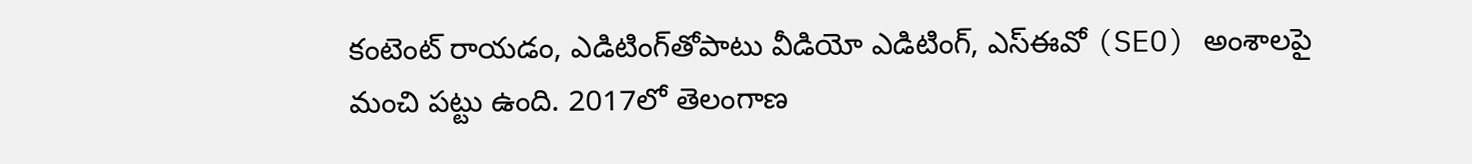కంటెంట్ రాయడం, ఎడిటింగ్‌తోపాటు వీడియో ఎడిటింగ్, ఎస్‌ఈవో (SEO) అంశాలపై మంచి పట్టు ఉంది. 2017లో తెలంగాణ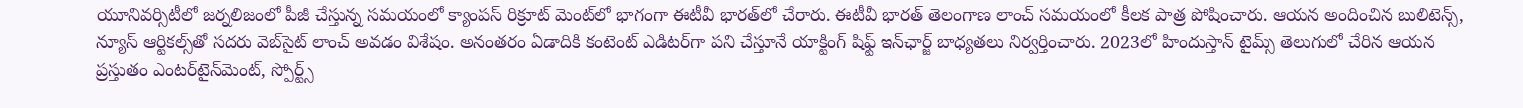యూనివర్సిటీలో జర్నలిజంలో పీజీ చేస్తున్న సమయంలో క్యాంపస్ రిక్రూట్ మెంట్‌లో భాగంగా ఈటీవీ భారత్‌లో చేరారు. ఈటీవీ భారత్ తెలంగాణ లాంచ్ సమయంలో కీలక పాత్ర పోషించారు. ఆయన అందించిన బులిటెన్స్, న్యూస్ ఆర్టికల్స్‌తో సదరు వెబ్‌సైట్ లాంచ్ అవడం విశేషం. అనంతరం ఏడాదికి కంటెంట్ ఎడిటర్‌గా పని చేస్తూనే యాక్టింగ్ షిఫ్ట్ ఇన్‌ఛార్జ్ బాధ్యతలు నిర్వర్తించారు. 2023లో హిందుస్తాన్ టైమ్స్ తెలుగులో చేరిన ఆయన ప్రస్తుతం ఎంటర్‌టైన్‌మెంట్, స్పోర్ట్స్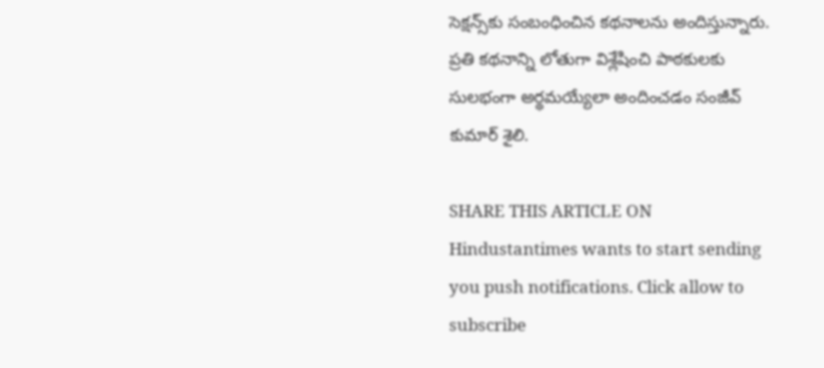సెక్షన్స్‌కు సంబంధించిన కథనాలను అందిస్తున్నారు. ప్రతి కథనాన్ని లోతుగా విశ్లేషించి పాఠకులకు సులభంగా అర్థమయ్యేలా అందించడం సంజీవ్ కుమార్ శైలి.

SHARE THIS ARTICLE ON
Hindustantimes wants to start sending you push notifications. Click allow to subscribe